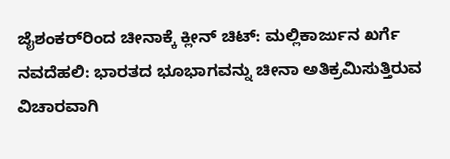ಜೈಶಂಕರ್‌ರಿಂದ ಚೀನಾಕ್ಕೆ ಕ್ಲೀನ್‌ ಚಿಟ್‌: ಮಲ್ಲಿಕಾರ್ಜುನ ಖರ್ಗೆ ನವದೆಹಲಿ: ಭಾರತದ ಭೂಭಾಗವನ್ನು ಚೀನಾ ಅತಿಕ್ರಮಿಸುತ್ತಿರುವ ವಿಚಾರವಾಗಿ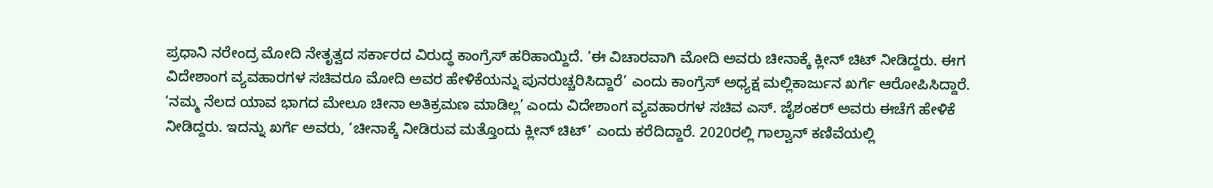ಪ್ರಧಾನಿ ನರೇಂದ್ರ ಮೋದಿ ನೇತೃತ್ವದ ಸರ್ಕಾರದ ವಿರುದ್ಧ ಕಾಂಗ್ರೆಸ್‌ ಹರಿಹಾಯ್ದಿದೆ. ‘ಈ ವಿಚಾರವಾಗಿ ಮೋದಿ ಅವರು ಚೀನಾಕ್ಕೆ ಕ್ಲೀನ್‌ ಚಿಟ್‌ ನೀಡಿದ್ದರು. ಈಗ ವಿದೇಶಾಂಗ ವ್ಯವಹಾರಗಳ ಸಚಿವರೂ ಮೋದಿ ಅವರ ಹೇಳಿಕೆಯನ್ನು ಪುನರುಚ್ಚರಿಸಿದ್ದಾರೆ’ ಎಂದು ಕಾಂಗ್ರೆಸ್‌ ಅಧ್ಯಕ್ಷ ಮಲ್ಲಿಕಾರ್ಜುನ ಖರ್ಗೆ ಆರೋಪಿಸಿದ್ದಾರೆ. ‘ನಮ್ಮ ನೆಲದ ಯಾವ ಭಾಗದ ಮೇಲೂ ಚೀನಾ ಅತಿಕ್ರಮಣ ಮಾಡಿಲ್ಲ’ ಎಂದು ವಿದೇಶಾಂಗ ವ್ಯವಹಾರಗಳ ಸಚಿವ ಎಸ್‌. ಜೈಶಂಕರ್‌ ಅವರು ಈಚೆಗೆ ಹೇಳಿಕೆ ನೀಡಿದ್ದರು. ಇದನ್ನು ಖರ್ಗೆ ಅವರು, ‘ಚೀನಾಕ್ಕೆ ನೀಡಿರುವ ಮತ್ತೊಂದು ಕ್ಲೀನ್‌ ಚಿಟ್‌’ ಎಂದು ಕರೆದಿದ್ದಾರೆ. 2020ರಲ್ಲಿ ಗಾಲ್ವಾನ್‌ ಕಣಿವೆಯಲ್ಲಿ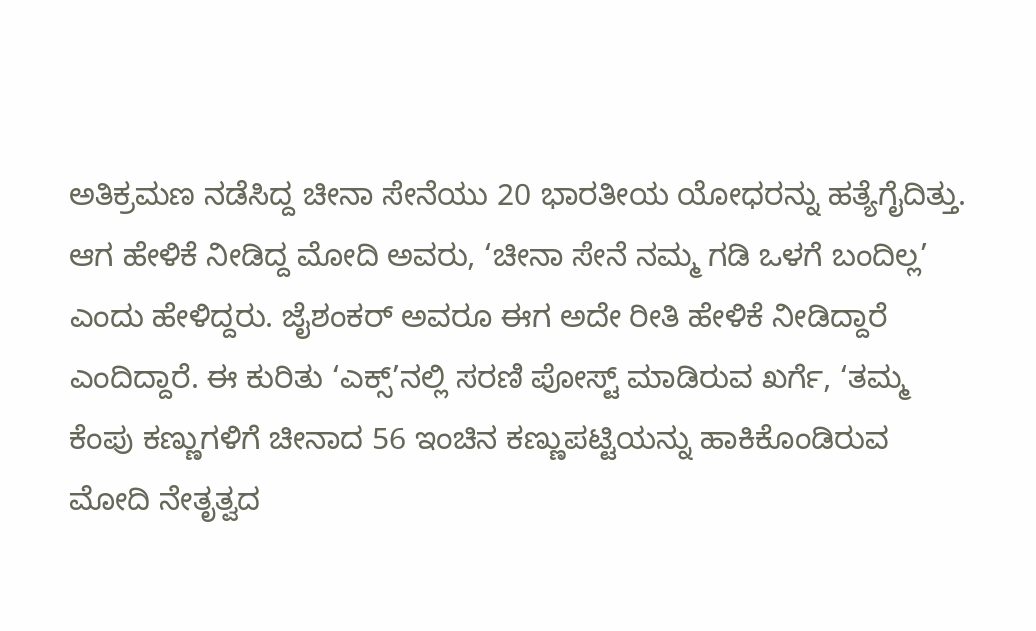ಅತಿಕ್ರಮಣ ನಡೆಸಿದ್ದ ಚೀನಾ ಸೇನೆಯು 20 ಭಾರತೀಯ ಯೋಧರನ್ನು ಹತ್ಯೆಗೈದಿತ್ತು. ಆಗ ಹೇಳಿಕೆ ನೀಡಿದ್ದ ಮೋದಿ ಅವರು, ‘ಚೀನಾ ಸೇನೆ ನಮ್ಮ ಗಡಿ ಒಳಗೆ ಬಂದಿಲ್ಲ’ ಎಂದು ಹೇಳಿದ್ದರು. ಜೈಶಂಕರ್‌ ಅವರೂ ಈಗ ಅದೇ ರೀತಿ ಹೇಳಿಕೆ ನೀಡಿದ್ದಾರೆ ಎಂದಿದ್ದಾರೆ. ಈ ಕುರಿತು ‘ಎಕ್ಸ್‌’ನಲ್ಲಿ ಸರಣಿ ಪೋಸ್ಟ್‌ ಮಾಡಿರುವ ಖರ್ಗೆ, ‘ತಮ್ಮ ಕೆಂಪು ಕಣ್ಣುಗಳಿಗೆ ಚೀನಾದ 56 ಇಂಚಿನ ಕಣ್ಣುಪಟ್ಟಿಯನ್ನು ಹಾಕಿಕೊಂಡಿರುವ ಮೋದಿ ನೇತೃತ್ವದ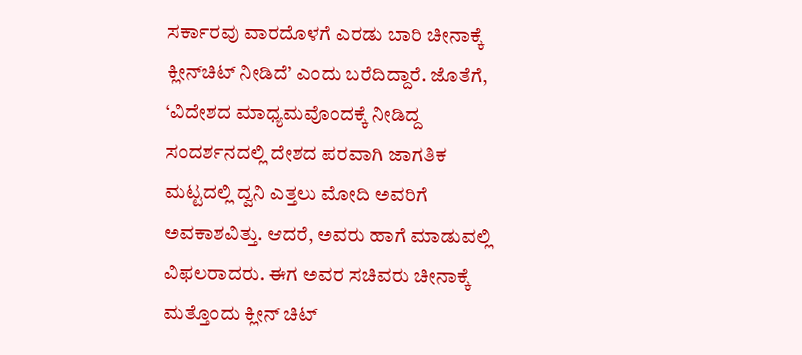ಸರ್ಕಾರವು ವಾರದೊಳಗೆ ಎರಡು ಬಾರಿ ಚೀನಾಕ್ಕೆ ಕ್ಲೀನ್‌ಚಿಟ್‌ ನೀಡಿದೆ’ ಎಂದು ಬರೆದಿದ್ದಾರೆ. ಜೊತೆಗೆ, ‘ವಿದೇಶದ ಮಾಧ್ಯಮವೊಂದಕ್ಕೆ ನೀಡಿದ್ದ ಸಂದರ್ಶನದಲ್ಲಿ ದೇಶದ ಪರವಾಗಿ ಜಾಗತಿಕ ಮಟ್ಟದಲ್ಲಿ ದ್ವನಿ ಎತ್ತಲು ಮೋದಿ ಅವರಿಗೆ ಅವಕಾಶವಿತ್ತು. ಆದರೆ, ಅವರು ಹಾಗೆ ಮಾಡುವಲ್ಲಿ ವಿಫಲರಾದರು. ಈಗ ಅವರ ಸಚಿವರು ಚೀನಾಕ್ಕೆ ಮತ್ತೊಂದು ಕ್ಲೀನ್‌ ಚಿಟ್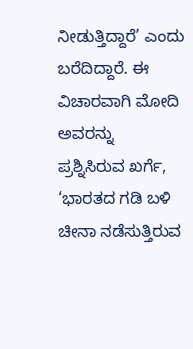ನೀಡುತ್ತಿದ್ದಾರೆ’ ಎಂದು ಬರೆದಿದ್ದಾರೆ. ಈ ವಿಚಾರವಾಗಿ ಮೋದಿ ಅವರನ್ನು ಪ್ರಶ್ನಿಸಿರುವ ಖರ್ಗೆ, ‘ಭಾರತದ ಗಡಿ ಬಳಿ ಚೀನಾ ನಡೆಸುತ್ತಿರುವ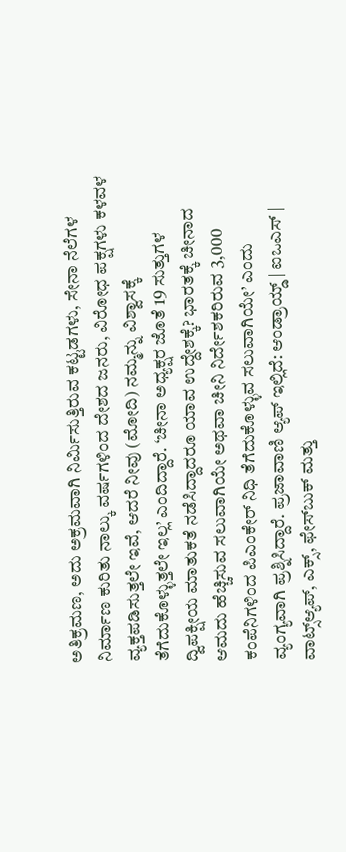ಅತಿಕ್ರಮಣ, ಅದು ಅಕ್ರಮವಾಗಿ ನಿರ್ಮಿಸುತ್ತಿರುವ ಕಟ್ಟಡಗಳು, ಸೇನಾ ನೆಲೆಗಳ ನಿರ್ಮಾಣ ಕುರಿತು ನಾಲ್ಕು ವರ್ಷಗಳಿಂದ ದೇಶದ ಜನರು, ವಿರೋಧ ಪಕ್ಷಗಳು ಕಳವಳ ವ್ಯಕ್ತಪಡಿಸುತ್ತಲೇ ಇವೆ, ಆದರೆ ನೀವು (ಮೋದಿ) ನಮ್ಮನ್ನು ವಿಶ್ವಾಸಕ್ಕೆ ತೆಗೆದುಕೊಳ್ಳುತ್ತಲೇ ಇಲ್ಲ’ ಎಂದಿದ್ದಾರೆ. ‘ಚೀನಾ ಅಧ್ಯಕ್ಷರ ಜೊತೆ 19 ಸುತ್ತುಗಳ ದ್ವಿಪಕ್ಷೀಯ ಮಾತುಕತೆ ನಡೆಸಿದ್ದಾದರೂ ಯಾವ ಉದ್ದೇಶಕ್ಕೆ? ಭಾರತಕ್ಕೆ ಚೀನಾದ ಆಮದು ಹೆಚ್ಚಿಸುವ ಸಲುವಾಗಿಯೇ ಅಥವಾ ಚೀನಿ ನಿರ್ದೇಶಕರಿರುವ 3,000 ಕಂಪೆನಿಗಳಿಂದ ಪಿಎಂಕೇರ್‌ ನಿಧಿ ತೆಗೆದುಕೊಳ್ಳುವ ಸಲುವಾಗಿಯೇ’ ಎಂದು ವ್ಯಂಗ್ಯವಾಗಿ ಪ್ರಶ್ನಿಸಿದ್ದಾರೆ. ಪ್ರಜಾವಾಣಿ ಆ್ಯಪ್ ಇಲ್ಲಿದೆ: ಆಂಡ್ರಾಯ್ಡ್ | ಐಒಎಸ್ | ವಾಟ್ಸ್ಆ್ಯಪ್, ಎಕ್ಸ್, ಫೇಸ್‌ಬುಕ್ ಮತ್ತು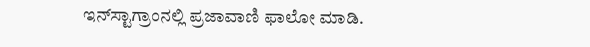ಇನ್‌ಸ್ಟಾಗ್ರಾಂನಲ್ಲಿ ಪ್ರಜಾವಾಣಿ ಫಾಲೋ ಮಾಡಿ.